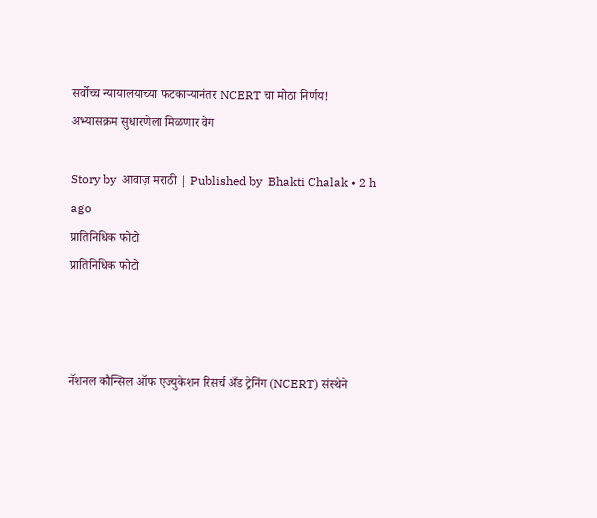सर्वोच्च न्यायालयाच्या फटकाऱ्यानंतर NCERT चा मोठा निर्णय! अभ्यासक्रम सुधारणेला मिळणार वेग

Story by  आवाज़ मराठी | Published by  Bhakti Chalak • 2 h ago
प्रातिनिधिक फोटो
प्रातिनिधिक फोटो



नॅशनल कौन्सिल ऑफ एज्युकेशन रिसर्च अँड ट्रेनिंग (NCERT) संस्थेने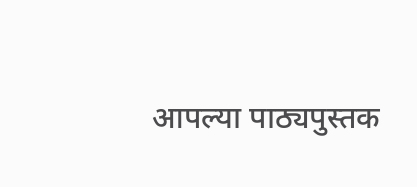आपल्या पाठ्यपुस्तक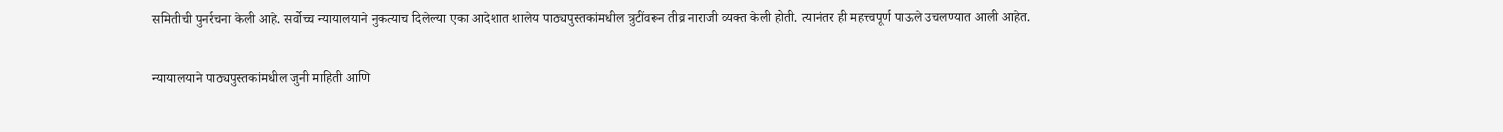समितीची पुनर्रचना केली आहे. सर्वोच्च न्यायालयाने नुकत्याच दिलेल्या एका आदेशात शालेय पाठ्यपुस्तकांमधील त्रुटींवरून तीव्र नाराजी व्यक्त केली होती. त्यानंतर ही महत्त्वपूर्ण पाऊले उचलण्यात आली आहेत.

न्यायालयाने पाठ्यपुस्तकांमधील जुनी माहिती आणि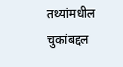तथ्यांमधील चुकांबद्दल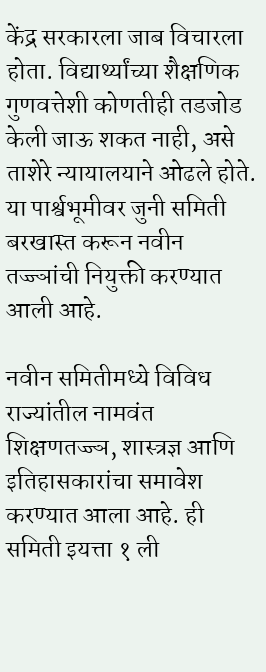केंद्र सरकारला जाब विचारला होता. विद्यार्थ्यांच्या शैक्षणिक गुणवत्तेशी कोणतीही तडजोड केली जाऊ शकत नाही, असे ताशेरे न्यायालयाने ओढले होते. या पार्श्वभूमीवर जुनी समिती बरखास्त करून नवीन तज्ज्ञांची नियुक्ती करण्यात आली आहे.

नवीन समितीमध्ये विविध राज्यांतील नामवंत शिक्षणतज्ज्ञ, शास्त्रज्ञ आणि इतिहासकारांचा समावेश करण्यात आला आहे. ही समिती इयत्ता १ ली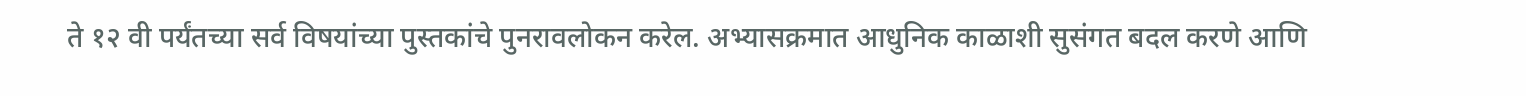ते १२ वी पर्यंतच्या सर्व विषयांच्या पुस्तकांचे पुनरावलोकन करेल. अभ्यासक्रमात आधुनिक काळाशी सुसंगत बदल करणे आणि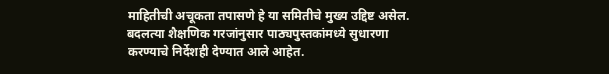माहितीची अचूकता तपासणे हे या समितीचे मुख्य उद्दिष्ट असेल. बदलत्या शैक्षणिक गरजांनुसार पाठ्यपुस्तकांमध्ये सुधारणा करण्याचे निर्देशही देण्यात आले आहेत.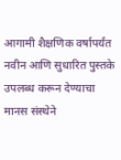आगामी शैक्षणिक वर्षापर्यंत नवीन आणि सुधारित पुस्तके उपलब्ध करून देण्याचा मानस संस्थेने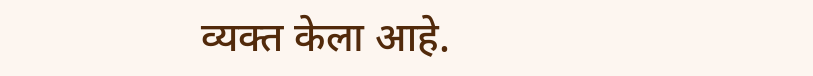व्यक्त केला आहे.